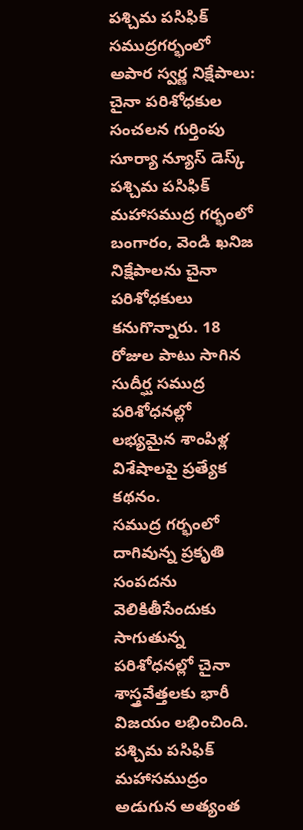పశ్చిమ పసిఫిక్ సముద్రగర్భంలో అపార స్వర్ణ నిక్షేపాలు: చైనా పరిశోధకుల సంచలన గుర్తింపు
సూర్యా న్యూస్ డెస్క్
పశ్చిమ పసిఫిక్ మహాసముద్ర గర్భంలో బంగారం, వెండి ఖనిజ నిక్షేపాలను చైనా పరిశోధకులు కనుగొన్నారు. 18 రోజుల పాటు సాగిన సుదీర్ఘ సముద్ర పరిశోధనల్లో లభ్యమైన శాంపిళ్ల విశేషాలపై ప్రత్యేక కథనం.
సముద్ర గర్భంలో దాగివున్న ప్రకృతి సంపదను వెలికితీసేందుకు సాగుతున్న పరిశోధనల్లో చైనా శాస్త్రవేత్తలకు భారీ విజయం లభించింది. పశ్చిమ పసిఫిక్ మహాసముద్రం అడుగున అత్యంత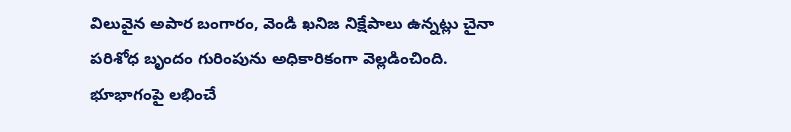విలువైన అపార బంగారం, వెండి ఖనిజ నిక్షేపాలు ఉన్నట్లు చైనా పరిశోధ బృందం గురింపును అధికారికంగా వెల్లడించింది. భూభాగంపై లభించే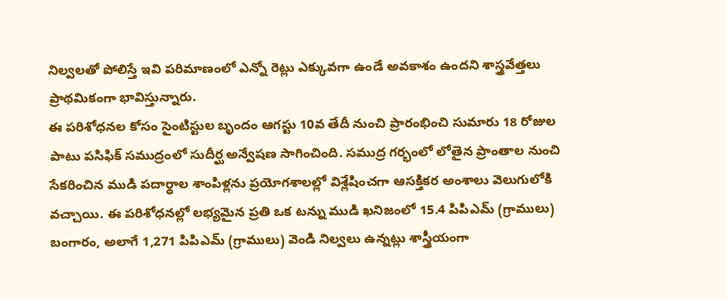నిల్వలతో పోలిస్తే ఇవి పరిమాణంలో ఎన్నో రెట్లు ఎక్కువగా ఉండే అవకాశం ఉందని శాస్త్రవేత్తలు ప్రాథమికంగా భావిస్తున్నారు.
ఈ పరిశోధనల కోసం సైంటిస్టుల బృందం ఆగస్టు 10వ తేదీ నుంచి ప్రారంభించి సుమారు 18 రోజుల పాటు పసిఫిక్ సముద్రంలో సుదీర్ఘ అన్వేషణ సాగించింది. సముద్ర గర్భంలో లోతైన ప్రాంతాల నుంచి సేకరించిన ముడి పదార్థాల శాంపిళ్లను ప్రయోగశాలల్లో విశ్లేషించగా ఆసక్తికర అంశాలు వెలుగులోకి వచ్చాయి. ఈ పరిశోధనల్లో లభ్యమైన ప్రతి ఒక టన్ను ముడి ఖనిజంలో 15.4 పిపిఎమ్ (గ్రాములు) బంగారం, అలాగే 1,271 పిపిఎమ్ (గ్రాములు) వెండి నిల్వలు ఉన్నట్లు శాస్త్రీయంగా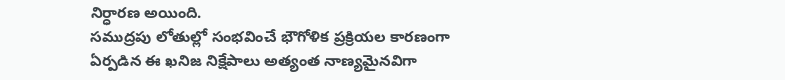నిర్ధారణ అయింది.
సముద్రపు లోతుల్లో సంభవించే భౌగోళిక ప్రక్రియల కారణంగా ఏర్పడిన ఈ ఖనిజ నిక్షేపాలు అత్యంత నాణ్యమైనవిగా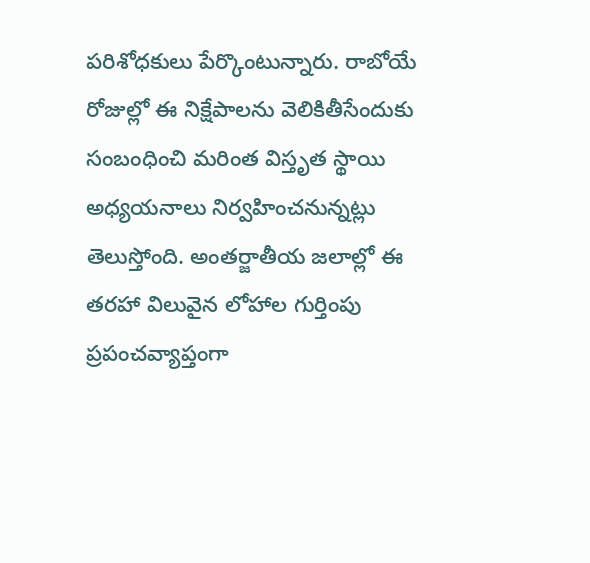పరిశోధకులు పేర్కొంటున్నారు. రాబోయే రోజుల్లో ఈ నిక్షేపాలను వెలికితీసేందుకు సంబంధించి మరింత విస్తృత స్థాయి అధ్యయనాలు నిర్వహించనున్నట్లు తెలుస్తోంది. అంతర్జాతీయ జలాల్లో ఈ తరహా విలువైన లోహాల గుర్తింపు ప్రపంచవ్యాప్తంగా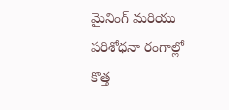మైనింగ్ మరియు పరిశోధనా రంగాల్లో కొత్త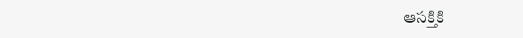ఆసక్తికి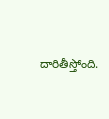దారితీస్తోంది.